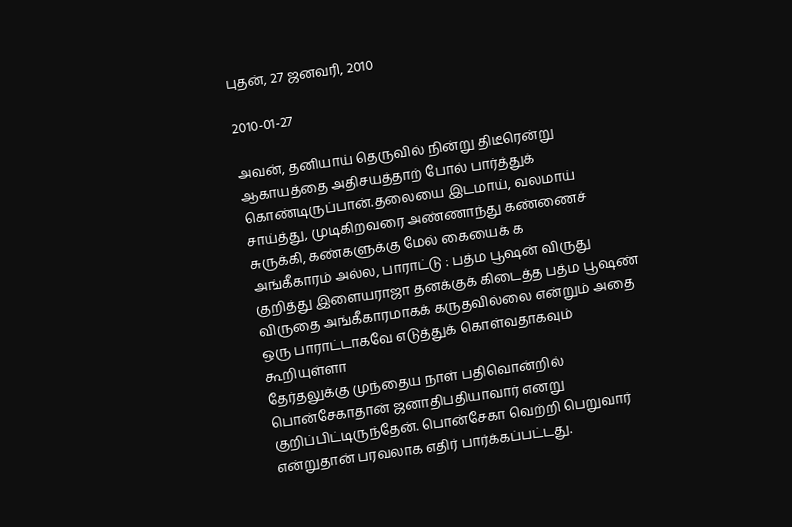புதன், 27 ஜனவரி, 2010

2010-01-27

அவன், தனியாய் தெருவில் நின்று திடீரென்று ஆகாயத்தை அதிசயத்தாற் போல் பார்த்துக் கொண்டிருப்பான்.தலையை இடமாய், வலமாய் சாய்த்து, முடிகிறவரை அண்ணாந்து கண்ணைச் சுருக்கி, கண்களுக்கு மேல் கையைக் க
அங்கீகாரம் அல்ல, பாராட்டு : பத்ம பூஷன் விருது குறித்து இளையராஜா தனக்குக் கிடைத்த பத்ம பூஷண் விருதை அங்கீகாரமாகக் கருதவில்லை என்றும் அதை ஒரு பாராட்டாகவே எடுத்துக் கொள்வதாகவும் கூறியுள்ளா
தேர்தலுக்கு முந்தைய நாள் பதிவொன்றில் பொன்சேகாதான் ஜனாதிபதியாவார் எனறு குறிப்பிட்டிருந்தேன். பொன்சேகா வெற்றி பெறுவார் என்றுதான் பரவலாக எதிர் பார்க்கப்பட்டது.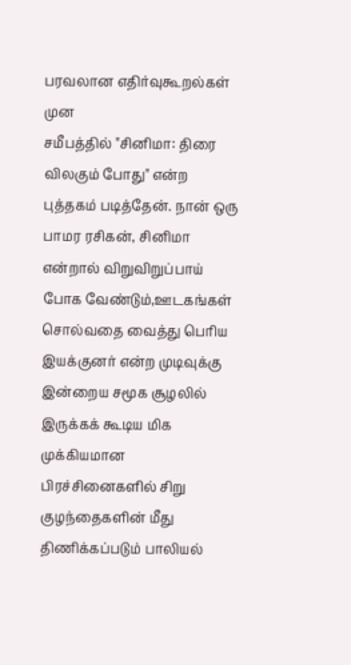பரவலான எதிர்வுகூறல்கள் முன
சமீபத்தில் "சினிமா: திரை விலகும் போது" என்ற புத்தகம் படித்தேன். நான் ஒரு பாமர ரசிகன், சினிமா என்றால் விறுவிறுப்பாய் போக வேண்டும்,ஊடகங்கள் சொல்வதை வைத்து பெரிய இயக்குனர் என்ற முடிவுக்கு
இன்றைய சமூக சூழலில் இருக்கக் கூடிய மிக முக்கியமான பிரச்சினைகளில் சிறு குழந்தைகளின் மீது திணிக்கப்படும் பாலியல்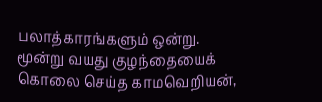பலாத்காரங்களும் ஒன்று. மூன்று வயது குழந்தையைக் கொலை செய்த காமவெறியன்,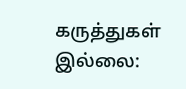கருத்துகள் இல்லை: